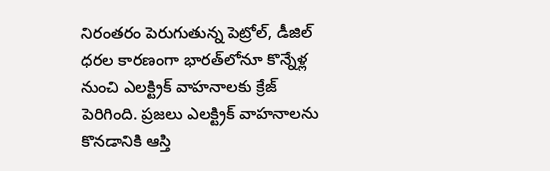నిరంతరం పెరుగుతున్న పెట్రోల్, డీజిల్ ధరల కారణంగా భారత్‌లోనూ కొన్నేళ్ల నుంచి ఎలక్ట్రిక్ వాహనాలకు క్రేజ్ పెరిగింది. ప్రజలు ఎలక్ట్రిక్ వాహనాలను కొనడానికి ఆస్తి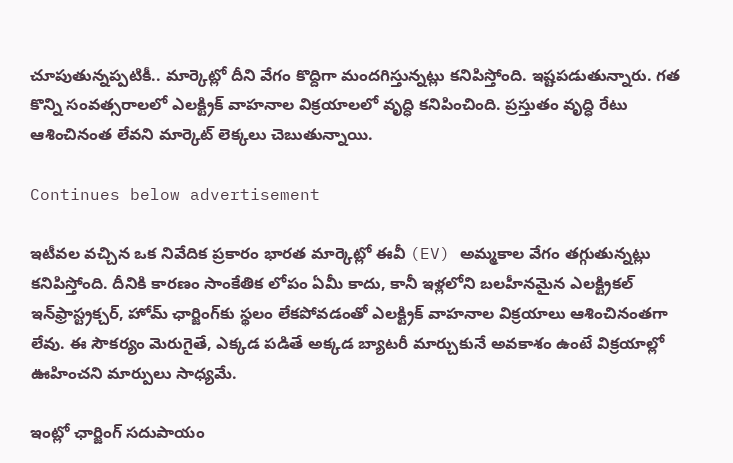చూపుతున్నప్పటికీ.. మార్కెట్లో దీని వేగం కొద్దిగా మందగిస్తున్నట్లు కనిపిస్తోంది. ఇష్టపడుతున్నారు. గత కొన్ని సంవత్సరాలలో ఎలక్ట్రిక్ వాహనాల విక్రయాలలో వృద్ధి కనిపించింది. ప్రస్తుతం వృద్ధి రేటు ఆశించినంత లేవని మార్కెట్ లెక్కలు చెబుతున్నాయి.

Continues below advertisement

ఇటీవల వచ్చిన ఒక నివేదిక ప్రకారం భారత మార్కెట్లో ఈవీ (EV) అమ్మకాల వేగం తగ్గుతున్నట్లు కనిపిస్తోంది. దీనికి కారణం సాంకేతిక లోపం ఏమీ కాదు, కానీ ఇళ్లలోని బలహీనమైన ఎలక్ట్రికల్ ఇన్‌ఫ్రాస్ట్రక్చర్, హోమ్ ఛార్జింగ్‌కు స్థలం లేకపోవడంతో ఎలక్ట్రిక్ వాహనాల విక్రయాలు ఆశించినంతగా లేవు. ఈ సౌకర్యం మెరుగైతే, ఎక్కడ పడితే అక్కడ బ్యాటరీ మార్చుకునే అవకాశం ఉంటే విక్రయాల్లో ఊహించని మార్పులు సాధ్యమే.

ఇంట్లో ఛార్జింగ్ సదుపాయం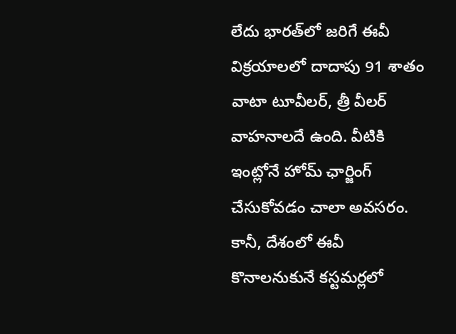లేదు భారత్‌లో జరిగే ఈవీ విక్రయాలలో దాదాపు 91 శాతం వాటా టూవీలర్, త్రీ వీలర్ వాహనాలదే ఉంది. వీటికి ఇంట్లోనే హోమ్ ఛార్జింగ్ చేసుకోవడం చాలా అవసరం. కానీ, దేశంలో ఈవీ కొనాలనుకునే కస్టమర్లలో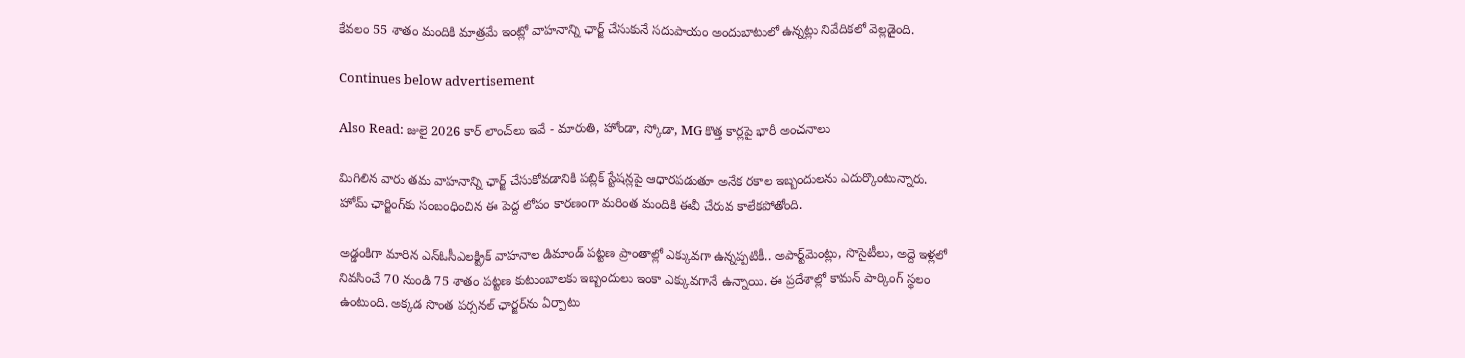కేవలం 55 శాతం మందికి మాత్రమే ఇంట్లో వాహనాన్ని ఛార్జ్ చేసుకునే సదుపాయం అందుబాటులో ఉన్నట్లు నివేదికలో వెల్లడైంది.

Continues below advertisement

Also Read: జులై 2026 కార్ లాంచ్‌లు ఇవే - మారుతి, హోండా, స్కోడా, MG కొత్త కార్లపై భారీ అంచనాలు

మిగిలిన వారు తమ వాహనాన్ని ఛార్జ్ చేసుకోవడానికి పబ్లిక్ స్టేషన్లపై ఆధారపడుతూ అనేక రకాల ఇబ్బందులను ఎదుర్కొంటున్నారు. హోమ్ ఛార్జింగ్‌కు సంబంధించిన ఈ పెద్ద లోపం కారణంగా మరింత మందికి ఈవీ చేరువ కాలేకపోతోంది.

అడ్డంకిగా మారిన ఎన్ఓసీఎలక్ట్రిక్ వాహనాల డిమాండ్ పట్టణ ప్రాంతాల్లో ఎక్కువగా ఉన్నప్పటికీ.. అపార్ట్‌మెంట్లు, సొసైటీలు, అద్దె ఇళ్లలో నివసించే 70 నుండి 75 శాతం పట్టణ కుటుంబాలకు ఇబ్బందులు ఇంకా ఎక్కువగానే ఉన్నాయి. ఈ ప్రదేశాల్లో కామన్ పార్కింగ్ స్థలం ఉంటుంది. అక్కడ సొంత పర్సనల్ ఛార్జర్‌ను ఏర్పాటు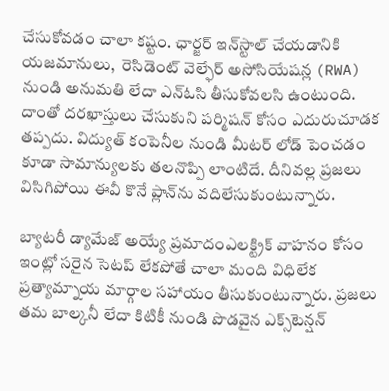చేసుకోవడం చాలా కష్టం. ఛార్జర్ ఇన్‌స్టాల్ చేయడానికి యజమానులు,  రెసిడెంట్ వెల్ఫేర్ అసోసియేషన్ల (RWA) నుండి అనుమతి లేదా ఎన్‌ఓసి తీసుకోవలసి ఉంటుంది. దాంతో దరఖాస్తులు చేసుకుని పర్మిషన్ కోసం ఎదురుచూడక తప్పదు. విద్యుత్ కంపెనీల నుండి మీటర్ లోడ్ పెంచడం కూడా సామాన్యులకు తలనొప్పి లాంటిదే. దీనివల్ల ప్రజలు విసిగిపోయి ఈవీ కొనే ప్లాన్‌ను వదిలేసుకుంటున్నారు.

బ్యాటరీ డ్యామేజ్ అయ్యే ప్రమాదంఎలక్ట్రిక్ వాహనం కోసం ఇంట్లో సరైన సెటప్ లేకపోతే చాలా మంది విధిలేక ప్రత్యామ్నాయ మార్గాల సహాయం తీసుకుంటున్నారు. ప్రజలు తమ బాల్కనీ లేదా కిటికీ నుండి పొడవైన ఎక్స్‌టెన్షన్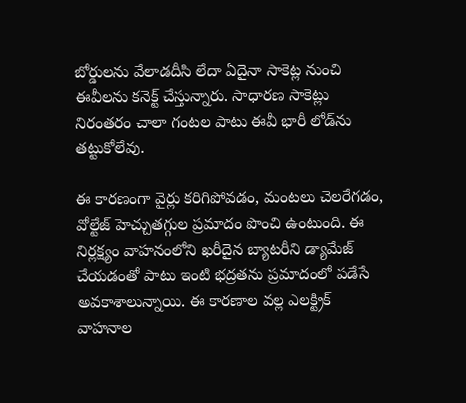బోర్డులను వేలాడదీసి లేదా ఏదైనా సాకెట్ల నుంచి ఈవీలను కనెక్ట్ చేస్తున్నారు. సాధారణ సాకెట్లు నిరంతరం చాలా గంటల పాటు ఈవీ భారీ లోడ్‌ను తట్టుకోలేవు.

ఈ కారణంగా వైర్లు కరిగిపోవడం, మంటలు చెలరేగడం, వోల్టేజ్ హెచ్చుతగ్గుల ప్రమాదం పొంచి ఉంటుంది. ఈ నిర్లక్ష్యం వాహనంలోని ఖరీదైన బ్యాటరీని డ్యామేజ్ చేయడంతో పాటు ఇంటి భద్రతను ప్రమాదంలో పడేసే అవకాశాలున్నాయి. ఈ కారణాల వల్ల ఎలక్ట్రిక్ వాహనాల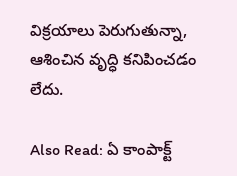విక్రయాలు పెరుగుతున్నా, ఆశించిన వృద్ధి కనిపించడం లేదు.

Also Read: ఏ కాంపాక్ట్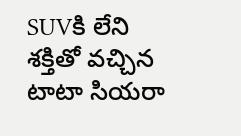SUVకి లేని శక్తితో వచ్చిన టాటా సియరా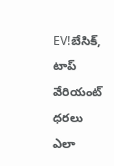EV!బేసిక్‌, టాప్‌ వేరియంట్‌ ధరలు ఎలా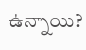ఉన్నాయి?